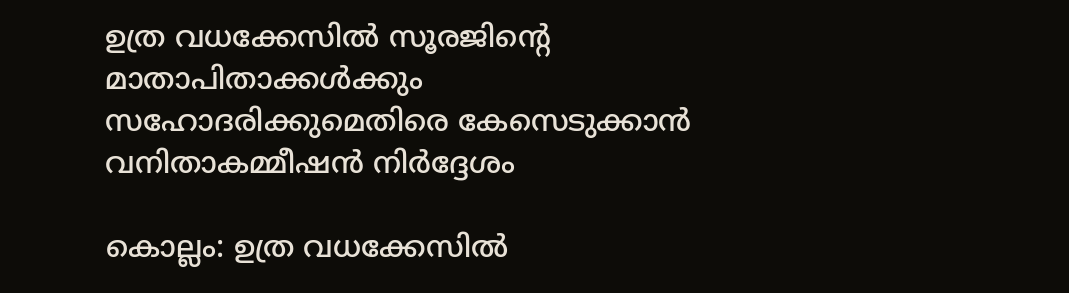ഉത്ര വധക്കേസില്‍ സൂരജിന്റെ മാതാപിതാക്കള്‍ക്കും സഹോദരിക്കുമെതിരെ കേസെടുക്കാന്‍ വനിതാകമ്മീഷന്‍ നിര്‍ദ്ദേശം

കൊല്ലം: ഉത്ര വധക്കേസില്‍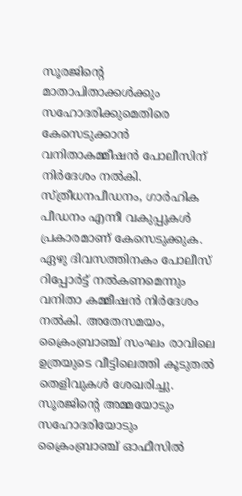സൂരജിന്റെ മാതാപിതാക്കള്‍ക്കും സഹോദരിക്കുമെതിരെ കേസെടുക്കാന്‍ വനിതാകമ്മീഷന്‍ പോലീസിന് നിര്‍ദേശം നല്‍കി. സ്ത്രീധനപീഡനം, ഗാര്‍ഹിക പീഡനം എന്നീ വകുപ്പുകള്‍ പ്രകാരമാണ് കേസെടുക്കുക. ഏഴു ദിവസത്തിനകം പോലീസ് റിപ്പോര്‍ട്ട് നല്‍കണമെന്നും വനിതാ കമ്മീഷന്‍ നിര്‍ദേശം നല്‍കി. അതേസമയം, ക്രൈംബ്രാഞ്ച് സംഘം രാവിലെ ഉത്രയുടെ വീട്ടിലെത്തി കൂടുതല്‍ തെളിവുകള്‍ ശേഖരിച്ചു. സൂരജിന്റെ അമ്മയോടും സഹോദരിയോടും ക്രൈംബ്രാഞ്ച് ഓഫീസില്‍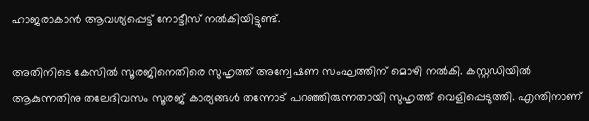ഹാജരാകാന്‍ ആവശ്യപ്പെട്ട് നോട്ടീസ് നല്‍കിയിട്ടുണ്ട്.

അതിനിടെ കേസില്‍ സൂരജിനെതിരെ സുഹൃത്ത് അന്വേഷണ സംഘത്തിന് മൊഴി നല്‍കി. കസ്റ്റഡിയില്‍ ആകുന്നതിനു തലേദിവസം സൂരജ് കാര്യങ്ങള്‍ തന്നോട് പറഞ്ഞിരുന്നതായി സുഹൃത്ത് വെളിപ്പെടുത്തി. എന്തിനാണ്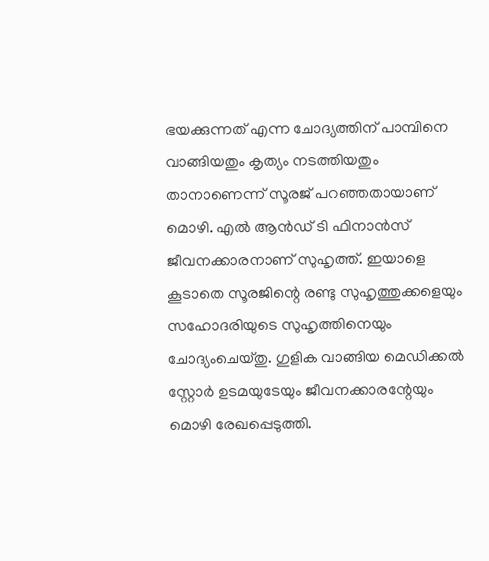ഭയക്കുന്നത് എന്ന ചോദ്യത്തിന് പാമ്പിനെ വാങ്ങിയതും കൃത്യം നടത്തിയതും താനാണെന്ന് സൂരജ് പറഞ്ഞതായാണ് മൊഴി. എല്‍ ആന്‍ഡ് ടി ഫിനാന്‍സ് ജീവനക്കാരനാണ് സുഹൃത്ത്. ഇയാളെ കൂടാതെ സൂരജിന്റെ രണ്ടു സുഹൃത്തുക്കളെയും സഹോദരിയുടെ സുഹൃത്തിനെയും ചോദ്യംചെയ്തു. ഗുളിക വാങ്ങിയ മെഡിക്കല്‍ സ്റ്റോര്‍ ഉടമയുടേയും ജീവനക്കാരന്റേയും മൊഴി രേഖപ്പെടുത്തി.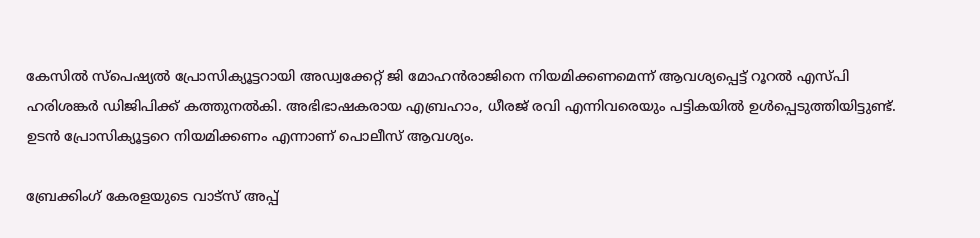കേസില്‍ സ്‌പെഷ്യല്‍ പ്രോസിക്യൂട്ടറായി അഡ്വക്കേറ്റ് ജി മോഹന്‍രാജിനെ നിയമിക്കണമെന്ന് ആവശ്യപ്പെട്ട് റൂറല്‍ എസ്പി ഹരിശങ്കര്‍ ഡിജിപിക്ക് കത്തുനല്‍കി. അഭിഭാഷകരായ എബ്രഹാം, ധീരജ് രവി എന്നിവരെയും പട്ടികയില്‍ ഉള്‍പ്പെടുത്തിയിട്ടുണ്ട്. ഉടന്‍ പ്രോസിക്യൂട്ടറെ നിയമിക്കണം എന്നാണ് പൊലീസ് ആവശ്യം.

ബ്രേക്കിംഗ് കേരളയുടെ വാട്സ് അപ്പ്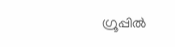ഗ്രൂപ്പിൽ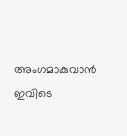അംഗമാകുവാൻ ഇവിടെ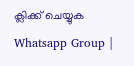ക്ലിക്ക് ചെയ്യുക Whatsapp Group |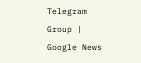Telegram Group | Google News